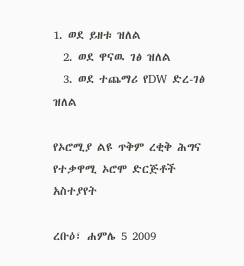1. ወደ ይዘቱ ዝለል
  2. ወደ ዋናዉ ገፅ ዝለል
  3. ወደ ተጨማሪ የDW ድረ-ገፅ ዝለል

የኦሮሚያ ልዩ ጥቅም ረቂቅ ሕግና የተቃዋሚ ኦሮሞ ድርጅቶች አስተያየት

ረቡዕ፣ ሐምሌ 5 2009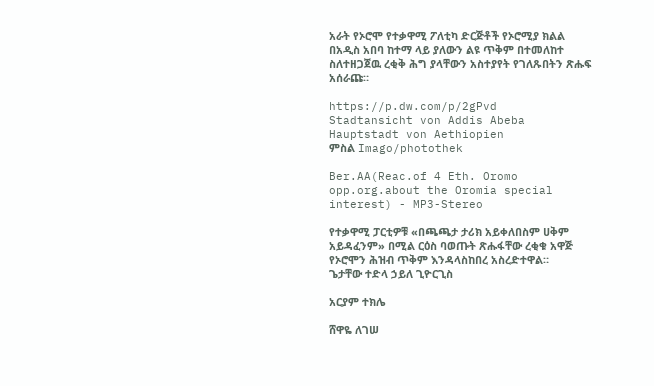አራት የኦሮሞ የተቃዋሚ ፖለቲካ ድርጅቶች የኦሮሚያ ክልል በአዲስ አበባ ከተማ ላይ ያለውን ልዩ ጥቅም በተመለከተ ስለተዘጋጀዉ ረቂቅ ሕግ ያላቸውን አስተያየት የገለጹበትን ጽሑፍ አሰራጩ።

https://p.dw.com/p/2gPvd
Stadtansicht von Addis Abeba Hauptstadt von Aethiopien
ምስል Imago/photothek

Ber.AA(Reac.of 4 Eth. Oromo opp.org.about the Oromia special interest) - MP3-Stereo

የተቃዋሚ ፓርቲዎቹ «በጫጫታ ታሪክ አይቀለበስም ሀቅም አይዳፈንም» በሚል ርዕስ ባወጡት ጽሑፋቸው ረቂቁ አዋጅ የኦሮሞን ሕዝብ ጥቅም እንዳላስከበረ አስረድተዋል።
ጌታቸው ተድላ ኃይለ ጊዮርጊስ

አርያም ተክሌ

ሸዋዬ ለገሠ